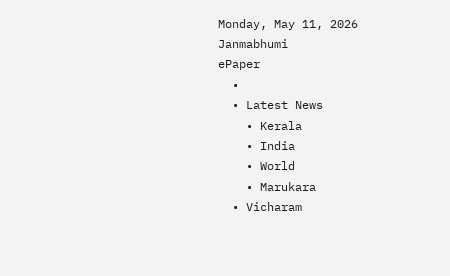Monday, May 11, 2026
Janmabhumi
ePaper
  •
  • Latest News
    • Kerala
    • India
    • World
    • Marukara
  • Vicharam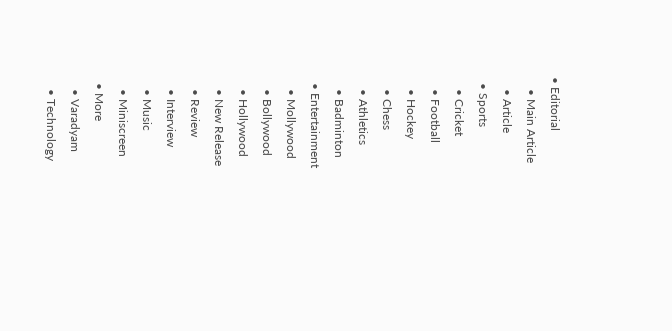• Editorial
    • Main Article
    • Article
  • Sports
    • Cricket
    • Football
    • Hockey
    • Chess
    • Athletics
    • Badminton
  • Entertainment
    • Mollywood
    • Bollywood
    • Hollywood
    • New Release
    • Review
    • Interview
    • Music
    • Miniscreen
  • More
    • Varadyam
    • Technology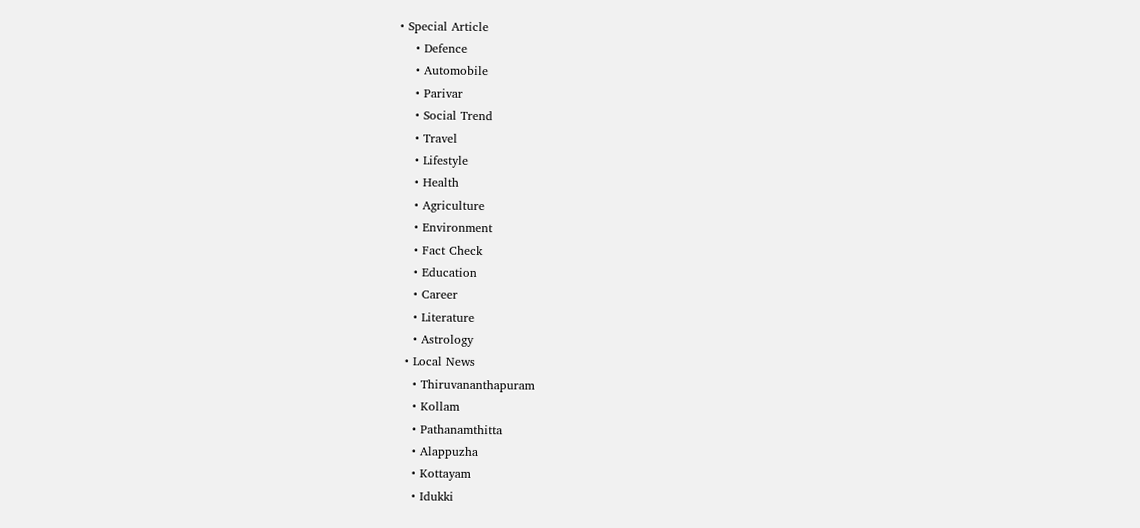• Special Article
    • Defence
    • Automobile
    • Parivar
    • Social Trend
    • Travel
    • Lifestyle
    • Health
    • Agriculture
    • Environment
    • Fact Check
    • Education
    • Career
    • Literature
    • Astrology
  • Local News
    • Thiruvananthapuram
    • Kollam
    • Pathanamthitta
    • Alappuzha
    • Kottayam
    • Idukki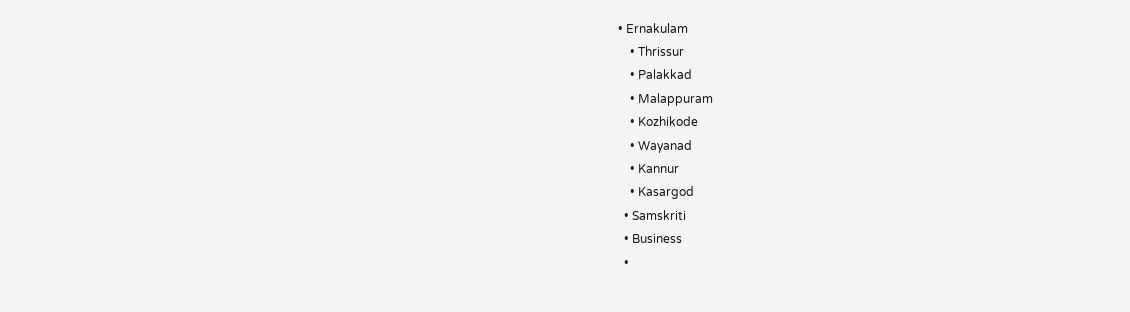• Ernakulam
    • Thrissur
    • Palakkad
    • Malappuram
    • Kozhikode
    • Wayanad
    • Kannur
    • Kasargod
  • Samskriti
  • Business
  •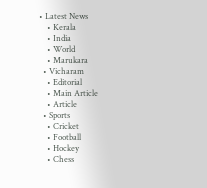• Latest News
    • Kerala
    • India
    • World
    • Marukara
  • Vicharam
    • Editorial
    • Main Article
    • Article
  • Sports
    • Cricket
    • Football
    • Hockey
    • Chess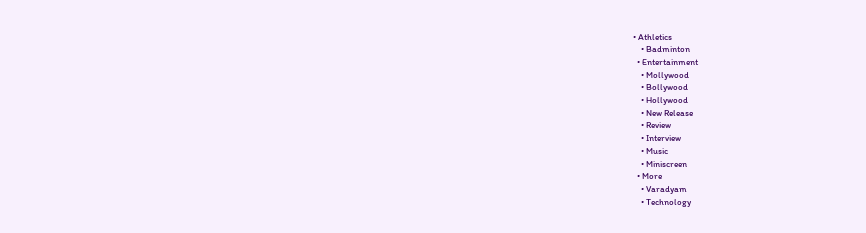• Athletics
    • Badminton
  • Entertainment
    • Mollywood
    • Bollywood
    • Hollywood
    • New Release
    • Review
    • Interview
    • Music
    • Miniscreen
  • More
    • Varadyam
    • Technology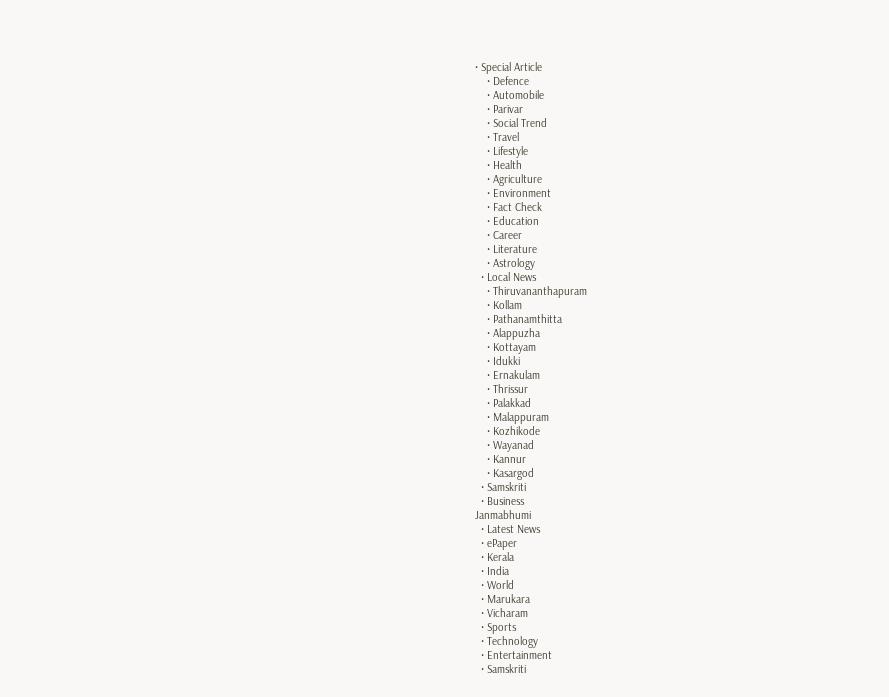• Special Article
    • Defence
    • Automobile
    • Parivar
    • Social Trend
    • Travel
    • Lifestyle
    • Health
    • Agriculture
    • Environment
    • Fact Check
    • Education
    • Career
    • Literature
    • Astrology
  • Local News
    • Thiruvananthapuram
    • Kollam
    • Pathanamthitta
    • Alappuzha
    • Kottayam
    • Idukki
    • Ernakulam
    • Thrissur
    • Palakkad
    • Malappuram
    • Kozhikode
    • Wayanad
    • Kannur
    • Kasargod
  • Samskriti
  • Business
Janmabhumi
  • Latest News
  • ePaper
  • Kerala
  • India
  • World
  • Marukara
  • Vicharam
  • Sports
  • Technology
  • Entertainment
  • Samskriti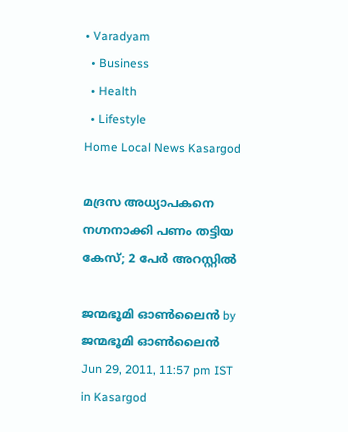• Varadyam
  • Business
  • Health
  • Lifestyle
Home Local News Kasargod

മദ്രസ അധ്യാപകനെ നഗ്നനാക്കി പണം തട്ടിയ കേസ്‌; 2 പേര്‍ അറസ്റ്റില്‍

ജന്മഭൂമി ഓണ്‍ലൈന്‍ by ജന്മഭൂമി ഓണ്‍ലൈന്‍
Jun 29, 2011, 11:57 pm IST
in Kasargod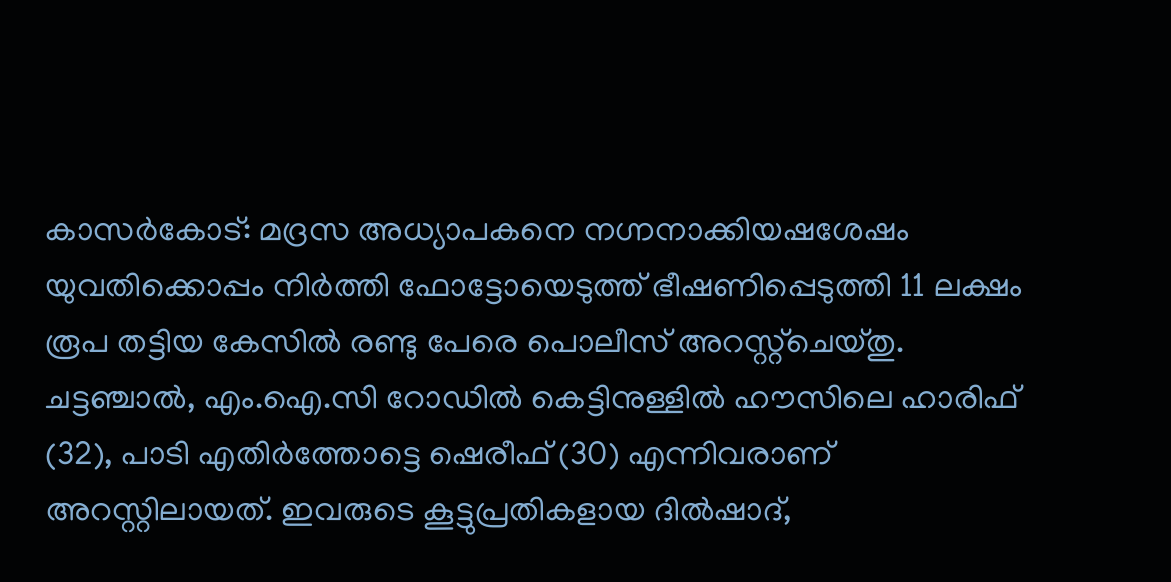കാസര്‍കോട്‌: മദ്രസ അധ്യാപകനെ നഗ്നനാക്കിയഷശേഷം യുവതിക്കൊപ്പം നിര്‍ത്തി ഫോട്ടോയെടുത്ത്‌ ഭീഷണിപ്പെടുത്തി 11 ലക്ഷം രൂപ തട്ടിയ കേസില്‍ രണ്ടു പേരെ പൊലീസ്‌ അറസ്റ്റ്ചെയ്തു. ചട്ടഞ്ചാല്‍, എം.ഐ.സി റോഡില്‍ കെട്ടിനുള്ളില്‍ ഹൗസിലെ ഹാരിഫ്‌ (32), പാടി എതിര്‍ത്തോട്ടെ ഷെരീഫ്‌ (30) എന്നിവരാണ്‌ അറസ്റ്റിലായത്‌. ഇവരുടെ കൂട്ടുപ്രതികളായ ദില്‍ഷാദ്‌,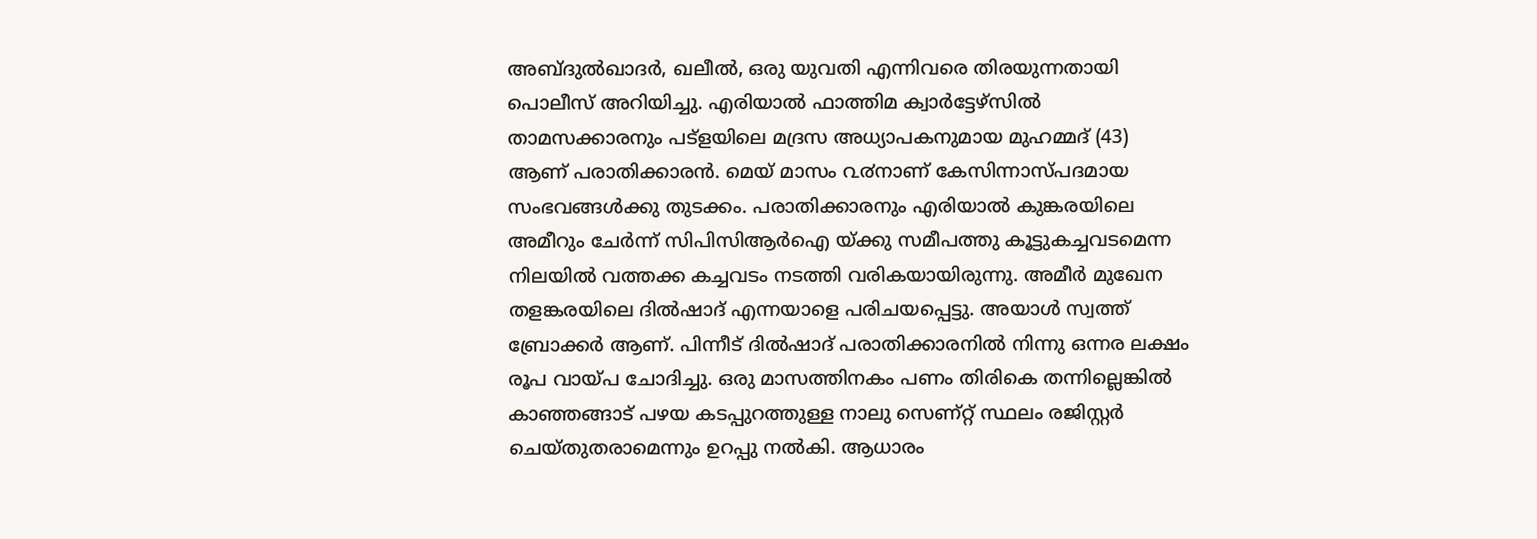അബ്ദുല്‍ഖാദര്‍, ഖലീല്‍, ഒരു യുവതി എന്നിവരെ തിരയുന്നതായി പൊലീസ്‌ അറിയിച്ചു. എരിയാല്‍ ഫാത്തിമ ക്വാര്‍ട്ടേഴ്സില്‍ താമസക്കാരനും പട്ളയിലെ മദ്രസ അധ്യാപകനുമായ മുഹമ്മദ്‌ (43) ആണ്‌ പരാതിക്കാരന്‍. മെയ്‌ മാസം ൨൪നാണ്‌ കേസിന്നാസ്പദമായ സംഭവങ്ങള്‍ക്കു തുടക്കം. പരാതിക്കാരനും എരിയാല്‍ കുങ്കരയിലെ അമീറും ചേര്‍ന്ന്‌ സിപിസിആര്‍ഐ യ്‌ക്കു സമീപത്തു കൂട്ടുകച്ചവടമെന്ന നിലയില്‍ വത്തക്ക കച്ചവടം നടത്തി വരികയായിരുന്നു. അമീര്‍ മുഖേന തളങ്കരയിലെ ദില്‍ഷാദ്‌ എന്നയാളെ പരിചയപ്പെട്ടു. അയാള്‍ സ്വത്ത്‌ ബ്രോക്കര്‍ ആണ്‌. പിന്നീട്‌ ദില്‍ഷാദ്‌ പരാതിക്കാരനില്‍ നിന്നു ഒന്നര ലക്ഷം രൂപ വായ്‌പ ചോദിച്ചു. ഒരു മാസത്തിനകം പണം തിരികെ തന്നില്ലെങ്കില്‍ കാഞ്ഞങ്ങാട്‌ പഴയ കടപ്പുറത്തുള്ള നാലു സെണ്റ്റ്‌ സ്ഥലം രജിസ്റ്റര്‍ ചെയ്തുതരാമെന്നും ഉറപ്പു നല്‍കി. ആധാരം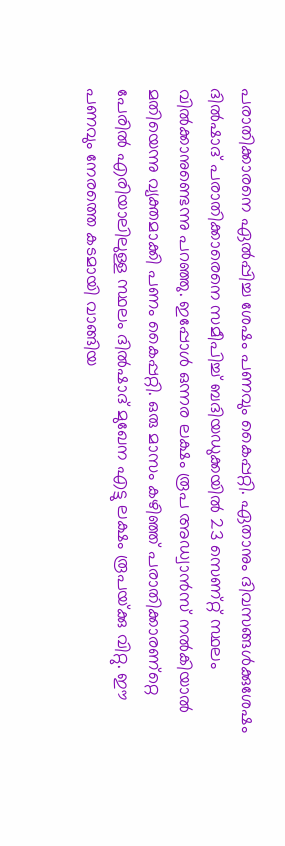പരാതിക്കാരനെ ഏല്‍പ്പിച്ച ശേഷം പണവും കൈപ്പറ്റി. ഏതാനും ദിവസങ്ങള്‍ക്കുശേഷം ദില്‍ഷാദ്‌ പരാതിക്കാരെനെ സമീപിച്ച്‌ ബദിയഡുക്കയില്‍ 23 സെണ്റ്റ്‌ സ്ഥലം വില്‍ക്കാനുണ്ടെന്നു പറഞ്ഞു. ഇപ്പോള്‍ ഒന്നര ലക്ഷം രൂപ അഡ്വാന്‍സ്‌ നല്‍കിയാല്‍ മതിയെന്നു വ്യക്തമാക്കി പണം കൈപ്പറ്റി. ഒരു മാസം കഴിഞ്ഞ്‌ പരാതിക്കാരണ്റ്റെ പേരില്‍ എരിയാലിലുള്ള സ്ഥലം ദില്‍ഷാദ്‌ മുഖേന എട്ടു ലക്ഷം രൂപയ്‌ക്കു വിറ്റു. ഈ പണവും നേരത്തെ കടമായി വാങ്ങിയ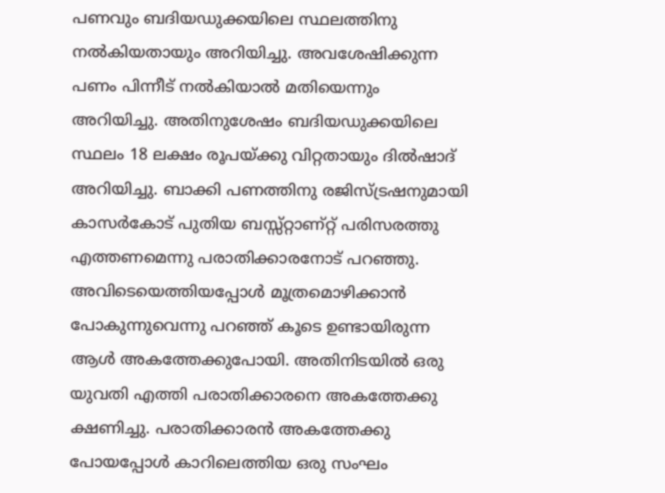പണവും ബദിയഡുക്കയിലെ സ്ഥലത്തിനു നല്‍കിയതായും അറിയിച്ചു. അവശേഷിക്കുന്ന പണം പിന്നീട്‌ നല്‍കിയാല്‍ മതിയെന്നും അറിയിച്ചു. അതിനുശേഷം ബദിയഡുക്കയിലെ സ്ഥലം 18 ലക്ഷം രൂപയ്‌ക്കു വിറ്റതായും ദില്‍ഷാദ്‌ അറിയിച്ചു. ബാക്കി പണത്തിനു രജിസ്ട്രഷനുമായി കാസര്‍കോട്‌ പുതിയ ബസ്സ്റ്റാണ്റ്റ്‌ പരിസരത്തു എത്തണമെന്നു പരാതിക്കാരനോട്‌ പറഞ്ഞു. അവിടെയെത്തിയപ്പോള്‍ മൂത്രമൊഴിക്കാന്‍ പോകുന്നുവെന്നു പറഞ്ഞ്‌ കൂടെ ഉണ്ടായിരുന്ന ആള്‍ അകത്തേക്കുപോയി. അതിനിടയില്‍ ഒരു യുവതി എത്തി പരാതിക്കാരനെ അകത്തേക്കു ക്ഷണിച്ചു. പരാതിക്കാരന്‍ അകത്തേക്കു പോയപ്പോള്‍ കാറിലെത്തിയ ഒരു സംഘം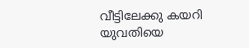വീട്ടിലേക്കു കയറി യുവതിയെ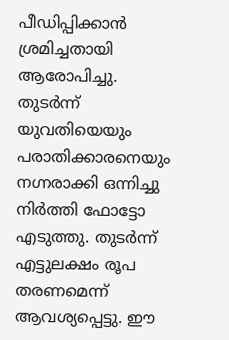പീഡിപ്പിക്കാന്‍ ശ്രമിച്ചതായി ആരോപിച്ചു. തുടര്‍ന്ന്‌ യുവതിയെയും പരാതിക്കാരനെയും നഗ്നരാക്കി ഒന്നിച്ചു നിര്‍ത്തി ഫോട്ടോ എടുത്തു. തുടര്‍ന്ന്‌ എട്ടുലക്ഷം രൂപ തരണമെന്ന്‌ ആവശ്യപ്പെട്ടു. ഈ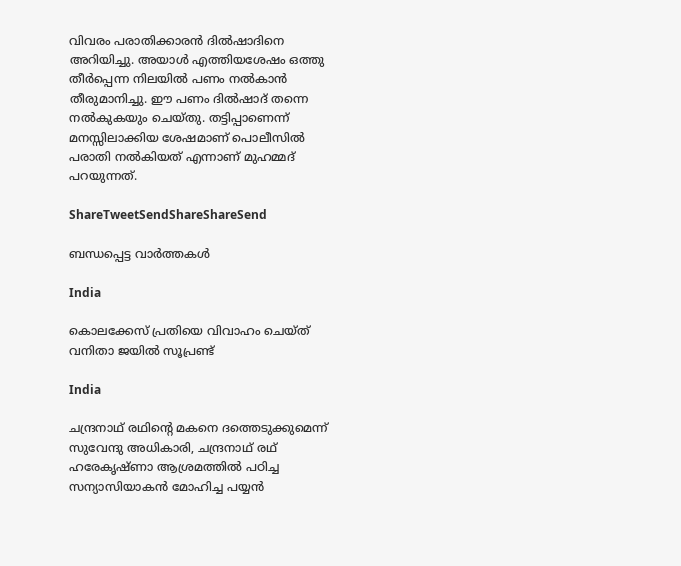വിവരം പരാതിക്കാരന്‍ ദില്‍ഷാദിനെ അറിയിച്ചു. അയാള്‍ എത്തിയശേഷം ഒത്തു തീര്‍പ്പെന്ന നിലയില്‍ പണം നല്‍കാന്‍ തീരുമാനിച്ചു. ഈ പണം ദില്‍ഷാദ്‌ തന്നെ നല്‍കുകയും ചെയ്തു. തട്ടിപ്പാണെന്ന്‌ മനസ്സിലാക്കിയ ശേഷമാണ്‌ പൊലീസില്‍ പരാതി നല്‍കിയത്‌ എന്നാണ്‌ മുഹമ്മദ്‌ പറയുന്നത്‌.

ShareTweetSendShareShareSend

ബന്ധപ്പെട്ട വാര്‍ത്തകള്‍

India

കൊലക്കേസ് പ്രതിയെ വിവാഹം ചെയ്ത് വനിതാ ജയില്‍ സൂപ്രണ്ട്

India

ചന്ദ്രനാഥ് രഥിന്റെ മകനെ ദത്തെടുക്കുമെന്ന് സുവേന്ദു അധികാരി, ചന്ദ്രനാഥ് രഥ് ഹരേകൃഷ്ണാ ആശ്രമത്തില്‍ പഠിച്ച സന്യാസിയാകന്‍ മോഹിച്ച പയ്യന്‍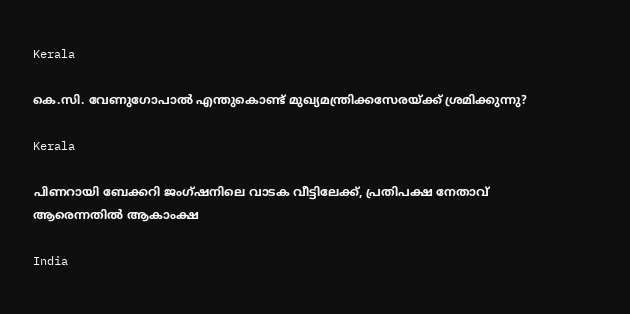Kerala

കെ.സി. വേണുഗോപാല്‍ എന്തുകൊണ്ട് മുഖ്യമന്ത്രിക്കസേരയ്‌ക്ക് ശ്രമിക്കുന്നു?

Kerala

പിണറായി ബേക്കറി ജംഗ്ഷനിലെ വാടക വീട്ടിലേക്ക്, പ്രതിപക്ഷ നേതാവ് ആരെന്നതില്‍ ആകാംക്ഷ

India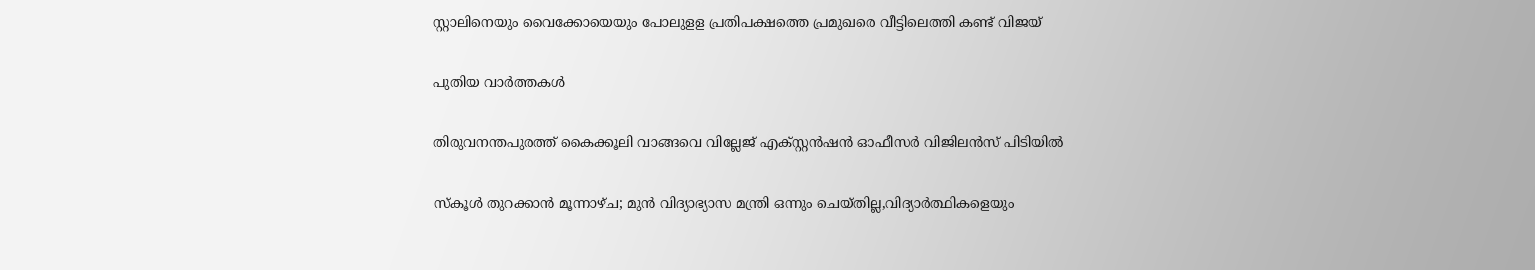സ്റ്റാലിനെയും വൈക്കോയെയും പോലുളള പ്രതിപക്ഷത്തെ പ്രമുഖരെ വീട്ടിലെത്തി കണ്ട് വിജയ്

പുതിയ വാര്‍ത്തകള്‍

തിരുവനന്തപുരത്ത് കൈക്കൂലി വാങ്ങവെ വില്ലേജ് എക്സ്റ്റന്‍ഷന്‍ ഓഫീസര്‍ വിജിലന്‍സ് പിടിയില്‍

സ്‌കൂള്‍ തുറക്കാന്‍ മൂന്നാഴ്ച; മുന്‍ വിദ്യാഭ്യാസ മന്ത്രി ഒന്നും ചെയ്തില്ല,വിദ്യാര്‍ത്ഥികളെയും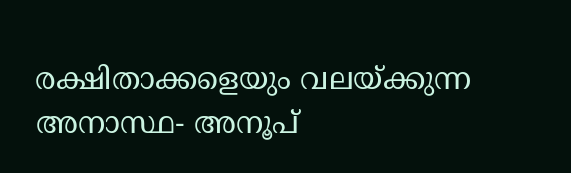രക്ഷിതാക്കളെയും വലയ്‌ക്കുന്ന അനാസ്ഥ- അനൂപ്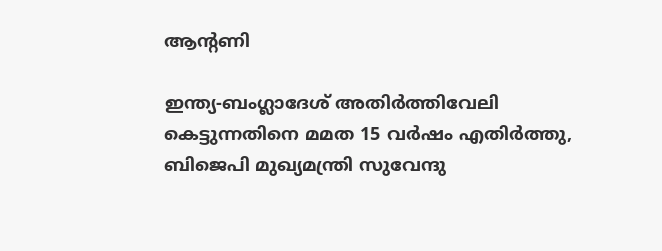ആന്റണി

ഇന്ത്യ-ബംഗ്ലാദേശ് അതിര്‍ത്തിവേലി കെട്ടുന്നതിനെ മമത 15 വര്‍ഷം എതിര്‍ത്തു, ബിജെപി മുഖ്യമന്ത്രി സുവേന്ദു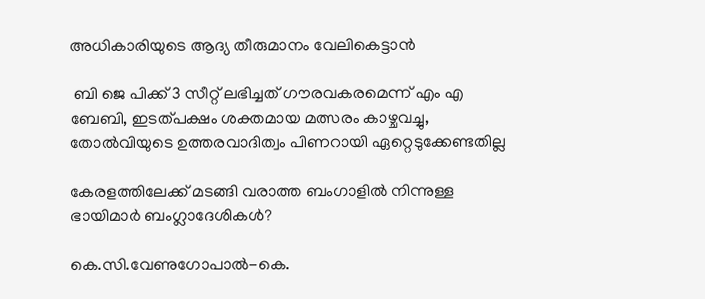അധികാരിയുടെ ആദ്യ തീരുമാനം വേലികെട്ടാന്‍

 ബി ജെ പിക്ക് 3 സീറ്റ് ലഭിച്ചത് ഗൗരവകരമെന്ന് എം എ ബേബി, ഇടത്പക്ഷം ശക്തമായ മത്സരം കാഴ്ചവച്ചു, തോല്‍വിയുടെ ഉത്തരവാദിത്വം പിണറായി ഏറ്റെടുക്കേണ്ടതില്ല

കേരളത്തിലേക്ക് മടങ്ങി വരാത്ത ബംഗാളില്‍ നിന്നുള്ള ഭായിമാര്‍ ബംഗ്ലാദേശികള്‍?

കെ.സി.വേണുഗോപാല്‍-കെ.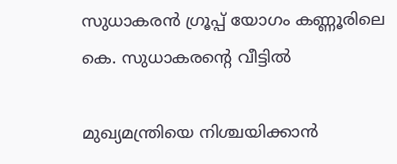സുധാകരന്‍ ഗ്രൂപ്പ് യോഗം കണ്ണൂരിലെ കെ. സുധാകരന്റെ വീട്ടില്‍

മുഖ്യമന്ത്രിയെ നിശ്ചയിക്കാന്‍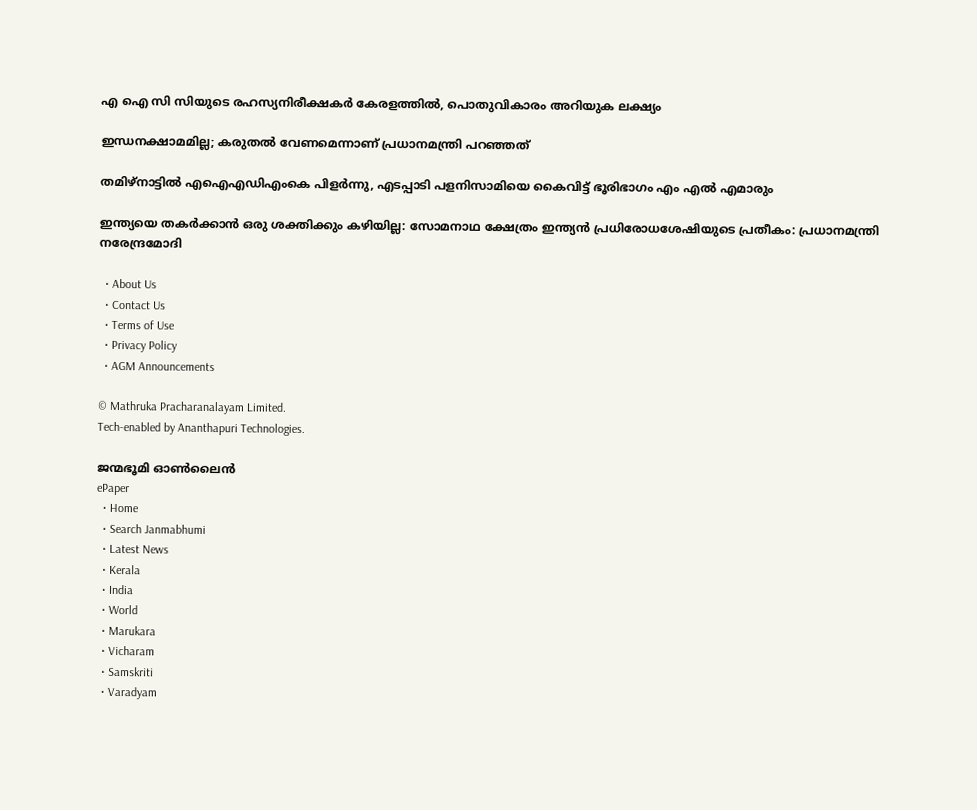എ ഐ സി സിയുടെ രഹസ്യനിരീക്ഷകര്‍ കേരളത്തില്‍, പൊതുവികാരം അറിയുക ലക്ഷ്യം

ഇന്ധനക്ഷാമമില്ല; കരുതൽ വേണമെന്നാണ് പ്രധാനമന്ത്രി പറഞ്ഞത്

തമിഴ്‌നാട്ടില്‍ എഐഎഡിഎംകെ പിളര്‍ന്നു, എടപ്പാടി പളനിസാമിയെ കൈവിട്ട് ഭൂരിഭാഗം എം എല്‍ എമാരും

ഇന്ത്യയെ തകർക്കാൻ ഒരു ശക്തിക്കും കഴിയില്ല: സോമനാഥ ക്ഷേത്രം ഇന്ത്യൻ പ്രധിരോധശേഷിയുടെ പ്രതീകം: പ്രധാനമന്ത്രി നരേന്ദ്രമോദി

  • About Us
  • Contact Us
  • Terms of Use
  • Privacy Policy
  • AGM Announcements

© Mathruka Pracharanalayam Limited.
Tech-enabled by Ananthapuri Technologies.

ജന്മഭൂമി ഓണ്‍ലൈന്‍
ePaper
  • Home
  • Search Janmabhumi
  • Latest News
  • Kerala
  • India
  • World
  • Marukara
  • Vicharam
  • Samskriti
  • Varadyam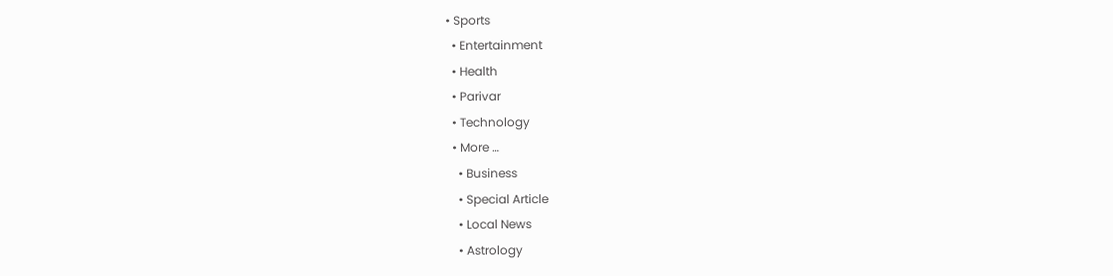• Sports
  • Entertainment
  • Health
  • Parivar
  • Technology
  • More …
    • Business
    • Special Article
    • Local News
    • Astrology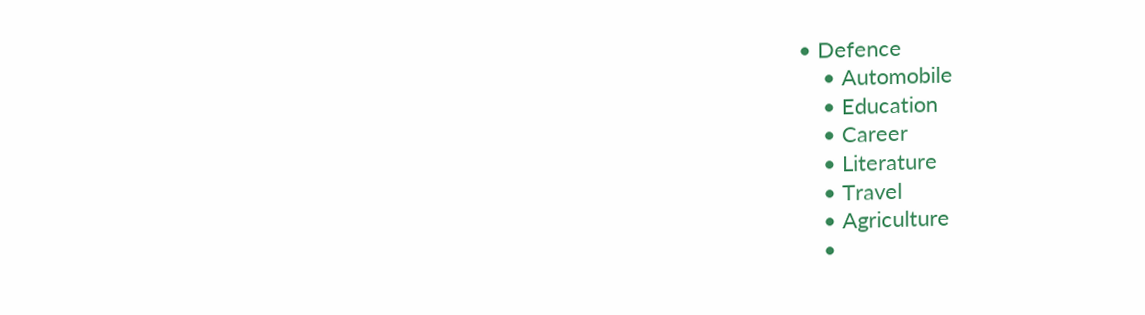• Defence
    • Automobile
    • Education
    • Career
    • Literature
    • Travel
    • Agriculture
    •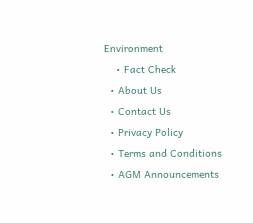Environment
    • Fact Check
  • About Us
  • Contact Us
  • Privacy Policy
  • Terms and Conditions
  • AGM Announcements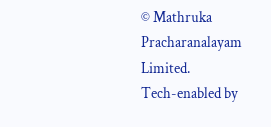© Mathruka Pracharanalayam Limited.
Tech-enabled by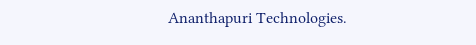Ananthapuri Technologies.